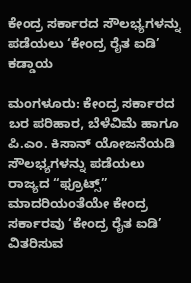ಕೇಂದ್ರ ಸರ್ಕಾರದ ಸೌಲಭ್ಯಗಳನ್ನು ಪಡೆಯಲು ‘ಕೇಂದ್ರ ರೈತ ಐಡಿ’ ಕಡ್ಡಾಯ

ಮಂಗಳೂರು: ಕೇಂದ್ರ ಸರ್ಕಾರದ ಬರ ಪರಿಹಾರ, ಬೆಳೆವಿಮೆ ಹಾಗೂ ಪಿ.ಎಂ. ಕಿಸಾನ್ ಯೋಜನೆಯಡಿ ಸೌಲಭ್ಯಗಳನ್ನು ಪಡೆಯಲು ರಾಜ್ಯದ “ಫ್ರೂಟ್ಸ್” ಮಾದರಿಯಂತೆಯೇ ಕೇಂದ್ರ ಸರ್ಕಾರವು ‘ಕೇಂದ್ರ ರೈತ ಐಡಿ’ ವಿತರಿಸುವ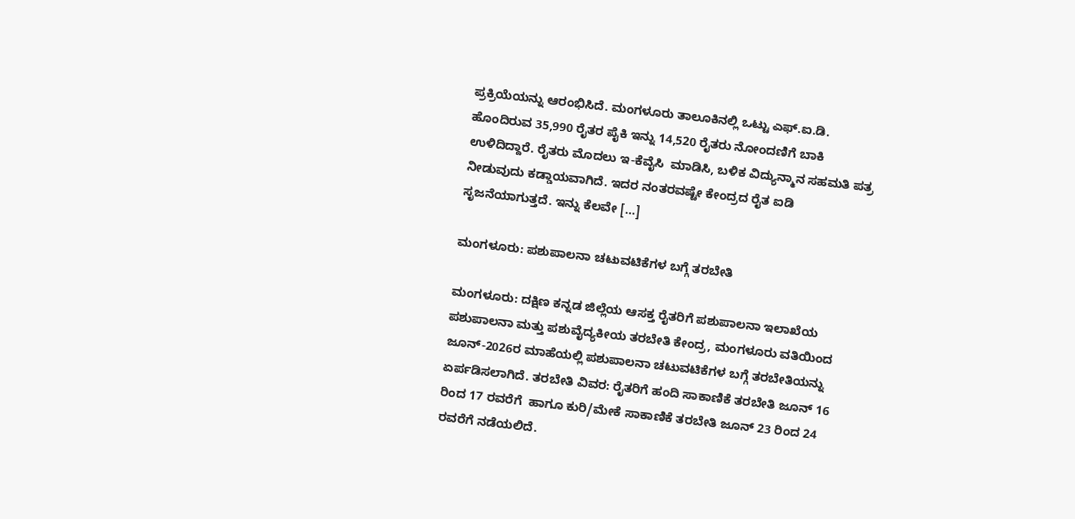ಪ್ರಕ್ರಿಯೆಯನ್ನು ಆರಂಭಿಸಿದೆ. ಮಂಗಳೂರು ತಾಲೂಕಿನಲ್ಲಿ ಒಟ್ಟು ಎಫ್.ಐ.ಡಿ. ಹೊಂದಿರುವ 35,990 ರೈತರ ಪೈಕಿ ಇನ್ನು 14,520 ರೈತರು ನೋಂದಣಿಗೆ ಬಾಕಿ ಉಳಿದಿದ್ದಾರೆ. ರೈತರು ಮೊದಲು ಇ-ಕೆವೈಸಿ  ಮಾಡಿಸಿ, ಬಳಿಕ ವಿದ್ಯುನ್ಮಾನ ಸಹಮತಿ ಪತ್ರ ನೀಡುವುದು ಕಡ್ಡಾಯವಾಗಿದೆ. ಇದರ ನಂತರವಷ್ಟೇ ಕೇಂದ್ರದ ರೈತ ಐಡಿ ಸೃಜನೆಯಾಗುತ್ತದೆ. ಇನ್ನು ಕೆಲವೇ […]

ಮಂಗಳೂರು: ಪಶುಪಾಲನಾ ಚಟುವಟಿಕೆಗಳ ಬಗ್ಗೆ ತರಬೇತಿ

ಮಂಗಳೂರು: ದಕ್ಷಿಣ ಕನ್ನಡ ಜಿಲ್ಲೆಯ ಆಸಕ್ತ ರೈತರಿಗೆ ಪಶುಪಾಲನಾ ಇಲಾಖೆಯ ಪಶುಪಾಲನಾ ಮತ್ತು ಪಶುವೈದ್ಯಕೀಯ ತರಬೇತಿ ಕೇಂದ್ರ, ಮಂಗಳೂರು ವತಿಯಿಂದ ಜೂನ್-2026ರ ಮಾಹೆಯಲ್ಲಿ ಪಶುಪಾಲನಾ ಚಟುವಟಿಕೆಗಳ ಬಗ್ಗೆ ತರಬೇತಿಯನ್ನು ಏರ್ಪಡಿಸಲಾಗಿದೆ. ತರಬೇತಿ ವಿವರ: ರೈತರಿಗೆ ಹಂದಿ ಸಾಕಾಣಿಕೆ ತರಬೇತಿ ಜೂನ್ 16 ರಿಂದ 17 ರವರೆಗೆ  ಹಾಗೂ ಕುರಿ/ಮೇಕೆ ಸಾಕಾಣಿಕೆ ತರಬೇತಿ ಜೂನ್ 23 ರಿಂದ 24 ರವರೆಗೆ ನಡೆಯಲಿದೆ.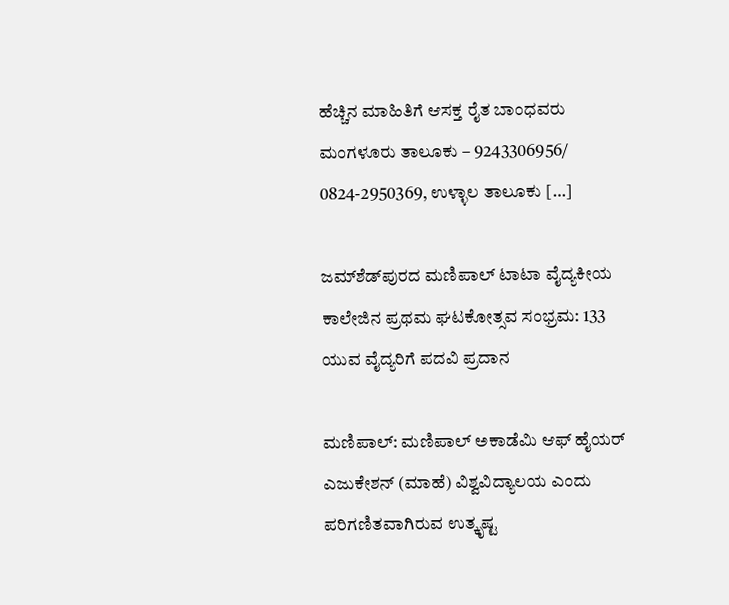ಹೆಚ್ಚಿನ ಮಾಹಿತಿಗೆ ಆಸಕ್ತ ರೈತ ಬಾಂಧವರು  ಮಂಗಳೂರು ತಾಲೂಕು – 9243306956/ 0824-2950369, ಉಳ್ಳಾಲ ತಾಲೂಕು […]

ಜಮ್‌ಶೆಡ್‌ಪುರದ ಮಣಿಪಾಲ್ ಟಾಟಾ ವೈದ್ಯಕೀಯ ಕಾಲೇಜಿನ ಪ್ರಥಮ ಘಟಕೋತ್ಸವ ಸಂಭ್ರಮ: 133 ಯುವ ವೈದ್ಯರಿಗೆ ಪದವಿ ಪ್ರದಾನ

ಮಣಿಪಾಲ್: ಮಣಿಪಾಲ್ ಅಕಾಡೆಮಿ ಆಫ್ ಹೈಯರ್ ಎಜುಕೇಶನ್ (ಮಾಹೆ) ವಿಶ್ವವಿದ್ಯಾಲಯ ಎಂದು ಪರಿಗಣಿತವಾಗಿರುವ ಉತ್ಕೃಷ್ಟ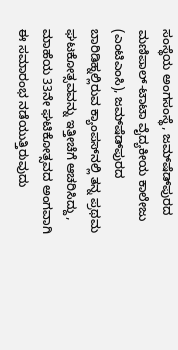ಸಂಸ್ಥೆಯ ಅಂಗಸಂಸ್ಥೆ, ಜಮ್‌ಷೆಡ್‌ಪುರದ ಮಣಿಪಾಲ್-ಟಾಟಾ ವೈದ್ಯಕೀಯ ಕಾಲೇಜು (ಎಂಟಿಎಂಸಿ), ಜಮ್‌ಷೆಡ್‌ಪುರದ ಬಾರಿಡಿಹ್ನಲ್ಲಿರುವ ಕ್ಯಾಂಪಸ್‌ನಲ್ಲಿ ತನ್ನ ಪ್ರಥಮ ಘಟಕೋತ್ಸವವನ್ನು ಇತ್ತೀಚೆಗೆ ಆಚರಿಸಿದ್ದು, ಮಾಹೆಯ 33ನೇ ಘಟಿಕೋತ್ಸವದ ಅಂಗವಾಗಿ ಈ ಸಮಾರಂಭ ನಡೆಯುತ್ತಿರುವುದು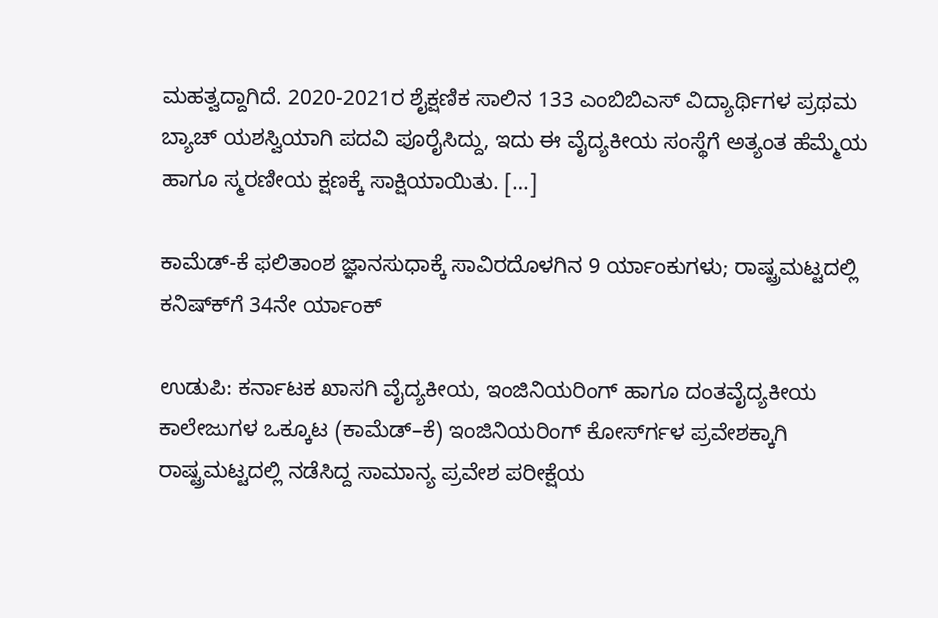ಮಹತ್ವದ್ದಾಗಿದೆ. 2020-2021ರ ಶೈಕ್ಷಣಿಕ ಸಾಲಿನ 133 ಎಂಬಿಬಿಎಸ್ ವಿದ್ಯಾರ್ಥಿಗಳ ಪ್ರಥಮ ಬ್ಯಾಚ್ ಯಶಸ್ವಿಯಾಗಿ ಪದವಿ ಪೂರೈಸಿದ್ದು, ಇದು ಈ ವೈದ್ಯಕೀಯ ಸಂಸ್ಥೆಗೆ ಅತ್ಯಂತ ಹೆಮ್ಮೆಯ ಹಾಗೂ ಸ್ಮರಣೀಯ ಕ್ಷಣಕ್ಕೆ ಸಾಕ್ಷಿಯಾಯಿತು. […]

ಕಾಮೆಡ್-ಕೆ ಫಲಿತಾಂಶ ಜ್ಞಾನಸುಧಾಕ್ಕೆ ಸಾವಿರದೊಳಗಿನ 9 ರ್ಯಾಂಕುಗಳು; ರಾಷ್ಟ್ರಮಟ್ಟದಲ್ಲಿ ಕನಿಷ್ಕ್‍ಗೆ 34ನೇ ರ್ಯಾಂಕ್

ಉಡುಪಿ: ಕರ್ನಾಟಕ ಖಾಸಗಿ ವೈದ್ಯಕೀಯ, ಇಂಜಿನಿಯರಿಂಗ್ ಹಾಗೂ ದಂತವೈದ್ಯಕೀಯ ಕಾಲೇಜುಗಳ ಒಕ್ಕೂಟ (ಕಾಮೆಡ್–ಕೆ) ಇಂಜಿನಿಯರಿಂಗ್ ಕೋರ್ಸ್‍ಗಳ ಪ್ರವೇಶಕ್ಕಾಗಿ ರಾಷ್ಟ್ರಮಟ್ಟದಲ್ಲಿ ನಡೆಸಿದ್ದ ಸಾಮಾನ್ಯ ಪ್ರವೇಶ ಪರೀಕ್ಷೆಯ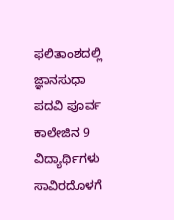ಫಲಿತಾಂಶದಲ್ಲಿ ಜ್ಞಾನಸುಧಾ ಪದವಿ ಪೂರ್ವ ಕಾಲೇಜಿನ 9 ವಿದ್ಯಾರ್ಥಿಗಳು ಸಾವಿರದೊಳಗೆ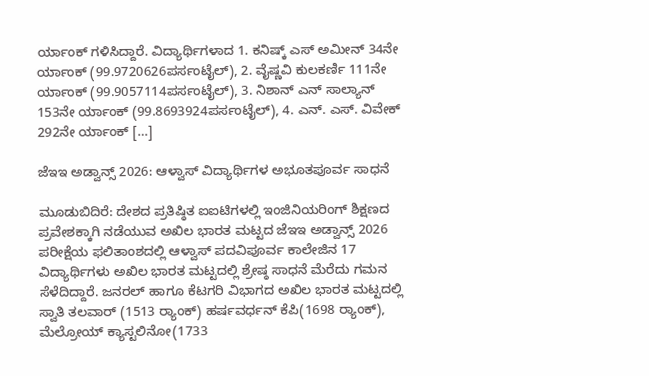ರ್ಯಾಂಕ್ ಗಳಿಸಿದ್ದಾರೆ. ವಿದ್ಯಾರ್ಥಿಗಳಾದ 1. ಕನಿಷ್ಕ್ ಎಸ್ ಅಮೀನ್ 34ನೇ ರ್ಯಾಂಕ್ (99.9720626ಪರ್ಸಂಟೈಲ್), 2. ವೈಷ್ಣವಿ ಕುಲಕರ್ಣಿ 111ನೇ ರ್ಯಾಂಕ್ (99.9057114ಪರ್ಸಂಟೈಲ್), 3. ನಿಶಾನ್ ಎನ್ ಸಾಲ್ಯಾನ್ 153ನೇ ರ್ಯಾಂಕ್ (99.8693924ಪರ್ಸಂಟೈಲ್), 4. ಎನ್. ಎಸ್. ವಿವೇಕ್ 292ನೇ ರ್ಯಾಂಕ್ […]

ಜೆಇಇ ಅಡ್ವಾನ್ಸ್ 2026: ಆಳ್ವಾಸ್ ವಿದ್ಯಾರ್ಥಿಗಳ ಅಭೂತಪೂರ್ವ ಸಾಧನೆ

ಮೂಡುಬಿದಿರೆ: ದೇಶದ ಪ್ರತಿಷ್ಠಿತ ಐಐಟಿಗಳಲ್ಲಿ ಇಂಜಿನಿಯರಿಂಗ್ ಶಿಕ್ಷಣದ ಪ್ರವೇಶಕ್ಕಾಗಿ ನಡೆಯುವ ಅಖಿಲ ಭಾರತ ಮಟ್ಟದ ಜೆಇಇ ಅಡ್ವಾನ್ಸ್ 2026 ಪರೀಕ್ಷೆಯ ಫಲಿತಾಂಶದಲ್ಲಿ ಆಳ್ವಾಸ್ ಪದವಿಪೂರ್ವ ಕಾಲೇಜಿನ 17 ವಿದ್ಯಾರ್ಥಿಗಳು ಅಖಿಲ ಭಾರತ ಮಟ್ಟದಲ್ಲಿ ಶ್ರೇಷ್ಠ ಸಾಧನೆ ಮೆರೆದು ಗಮನ ಸೆಳೆದಿದ್ದಾರೆ. ಜನರಲ್ ಹಾಗೂ ಕೆಟಗರಿ ವಿಭಾಗದ ಅಖಿಲ ಭಾರತ ಮಟ್ಟದಲ್ಲಿ ಸ್ವಾತಿ ತಲವಾರ್ (1513 ರ‍್ಯಾಂಕ್) ಹರ್ಷವರ್ಧನ್ ಕೆಪಿ(1698 ರ‍್ಯಾಂಕ್), ಮೆಲ್ರೋಯ್ ಕ್ಯಾಸ್ಟಲಿನೋ(1733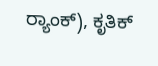ರ‍್ಯಾಂಕ್), ಕೃತಿಕ್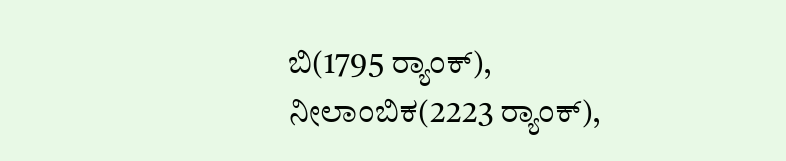ಬಿ(1795 ರ‍್ಯಾಂಕ್), ನೀಲಾಂಬಿಕ(2223 ರ‍್ಯಾಂಕ್),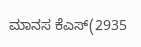ಮಾನಸ ಕೆಎಸ್(2935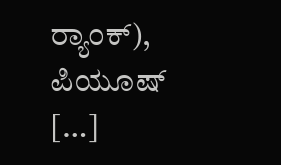ರ‍್ಯಾಂಕ್), ಪಿಯೂಷ್ […]